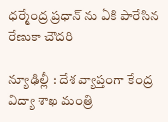ధ‌ర్మేంద్ర ప్ర‌ధాన్ ను ఏకి పారేసిన రేణుకా చౌద‌రి

న్యూఢిల్లీ : దేశ వ్యాప్తంగా కేంద్ర విద్యా శాఖ మంత్రి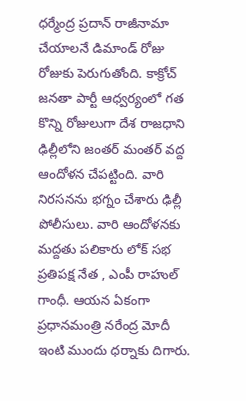ధ‌ర్మేంద్ర ప్ర‌దాన్ రాజీనామా చేయాల‌నే డిమాండ్ రోజు రోజుకు పెరుగుతోంది. కాక్రోచ్ జ‌న‌తా పార్టీ ఆధ్వ‌ర్యంలో గ‌త కొన్ని రోజులుగా దేశ రాజ‌ధాని ఢిల్లీలోని జంత‌ర్ మంత‌ర్ వ‌ద్ద ఆందోళ‌న చేప‌ట్టింది. వారి నిర‌స‌న‌ను భ‌గ్నం చేశారు ఢిల్లీ పోలీసులు. వారి ఆందోళ‌న‌కు మ‌ద్ద‌తు ప‌లికారు లోక్ స‌భ ప్ర‌తిప‌క్ష నేత , ఎంపీ రాహుల్ గాంధీ. ఆయ‌న ఏకంగా ప్ర‌ధాన‌మంత్రి న‌రేంద్ర మోదీ ఇంటి ముందు ధ‌ర్నాకు దిగారు.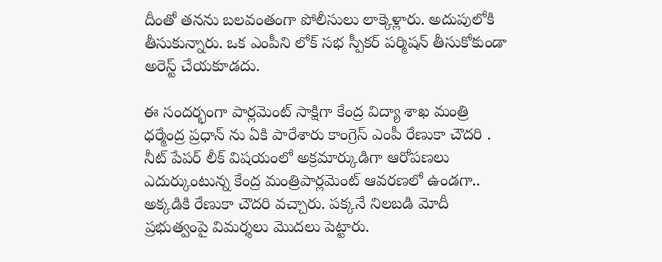దీంతో త‌న‌ను బ‌ల‌వంతంగా పోలీసులు లాక్కెళ్లారు. అదుపులోకి తీసుకున్నారు. ఒక ఎంపీని లోక్ స‌భ స్పీక‌ర్ ప‌ర్మిష‌న్ తీసుకోకుండా అరెస్ట్ చేయ‌కూడ‌దు.

ఈ సంద‌ర్భంగా పార్ల‌మెంట్ సాక్షిగా కేంద్ర విద్యా శాఖ మంత్రి ధ‌ర్మేంద్ర ప్ర‌ధాన్ ను ఏకి పారేశారు కాంగ్రెస్ ఎంపీ రేణుకా చౌద‌రి . నీట్ పేపర్ లీక్ విషయంలో అక్రమార్కుడిగా ఆరోపణలు ఎదుర్కుంటున్న కేంద్ర మంత్రిపార్లమెంట్ ఆవరణలో ఉండగా.. అక్కడికి రేణుకా చౌదరి వచ్చారు. పక్కనే నిలబడి మోదీ ప్రభుత్వంపై విమర్శలు మొదలు పెట్టారు.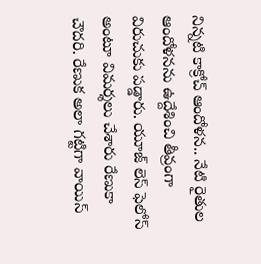నిన్నటి కాక్రోచ్ ఆందోళన.. నేటి రైతుల ఆందోళనను ఉద్దేశించి తీవ్రంగా విరుచుకు పడ్డారు. యూజ్ లెస్ ఫెలోస్ అంటూ విమర్శలు చేశారు రేణుకా చౌద‌రి. రేణుక అలా గట్టిగా వాయిస్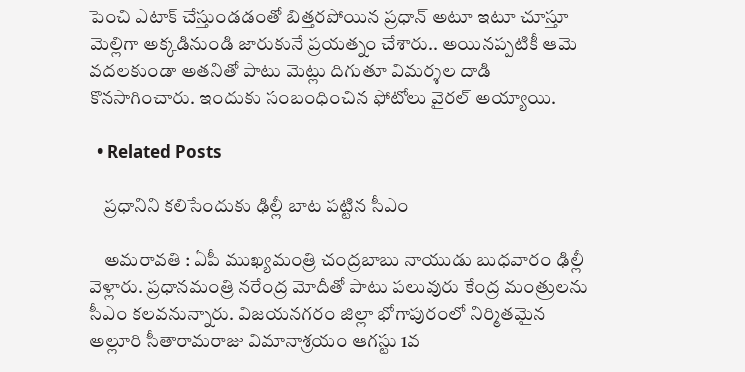పెంచి ఎటాక్ చేస్తుండడంతో బిత్తరపోయిన ప్రధాన్ అటూ ఇటూ చూస్తూ మెల్లిగా అక్కడినుండి జారుకునే ప్రయత్నం చేశారు.. అయినప్పటికీ ఆమె వదలకుండా అతనితో పాటు మెట్లు దిగుతూ విమర్శల దాడి కొనసాగించారు. ఇందుకు సంబంధించిన ఫోటోలు వైర‌ల్ అయ్యాయి.

  • Related Posts

    ప్ర‌ధానిని క‌లిసేందుకు ఢిల్లీ బాట ప‌ట్టిన సీఎం

    అమరావతి : ఏపీ ముఖ్యమంత్రి చంద్రబాబు నాయుడు బుధవారం ఢిల్లీ వెళ్లారు. ప్రధానమంత్రి నరేంద్ర మోదీతో పాటు పలువురు కేంద్ర మంత్రులను సీఎం కలవనున్నారు. విజయనగరం జిల్లా భోగాపురంలో నిర్మితమైన అల్లూరి సీతారామరాజు విమానాశ్రయం ఆగస్టు 1వ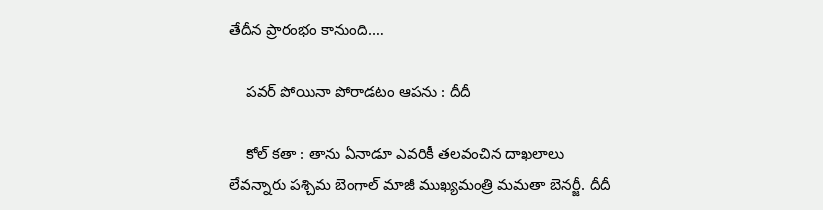తేదీన ప్రారంభం కానుంది.…

    ప‌వ‌ర్ పోయినా పోరాడ‌టం ఆప‌ను : దీదీ

    కోల్ క‌తా : తాను ఏనాడూ ఎవ‌రికీ త‌ల‌వంచిన దాఖ‌లాలు లేవ‌న్నారు ప‌శ్చిమ బెంగాల్ మాజీ ముఖ్య‌మంత్రి మ‌మ‌తా బెన‌ర్జీ. దీదీ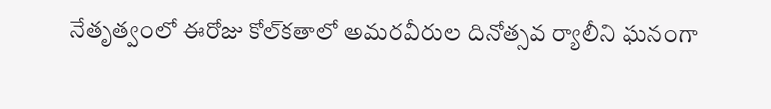నేతృత్వంలో ఈరోజు కోల్‌కతాలో అమరవీరుల దినోత్సవ ర్యాలీని ఘ‌నంగా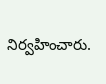నిర్వ‌హించారు.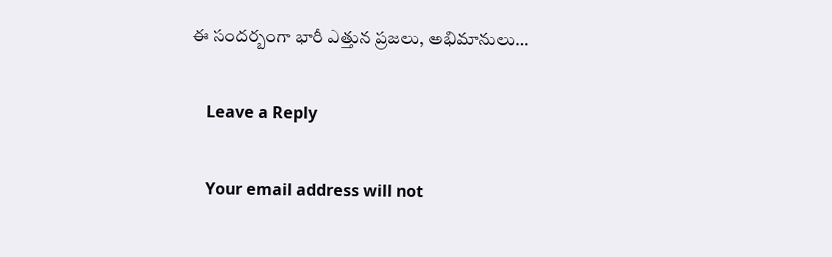ఈ సంద‌ర్బంగా భారీ ఎత్తున ప్ర‌జ‌లు, అభిమానులు…

    Leave a Reply

    Your email address will not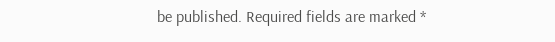be published. Required fields are marked *